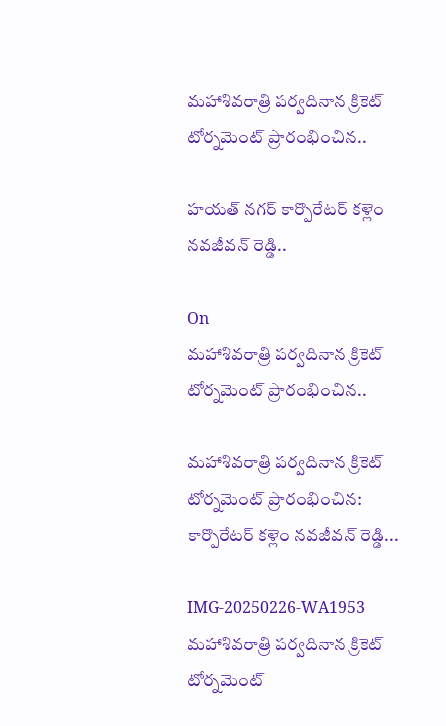మహాశివరాత్రి పర్వదినాన క్రికెట్ టోర్నమెంట్ ప్రారంభించిన..

హయత్ నగర్ కార్పొరేటర్ కళ్లెం నవజీవన్ రెడ్డి..

On
మహాశివరాత్రి పర్వదినాన క్రికెట్ టోర్నమెంట్ ప్రారంభించిన..

మహాశివరాత్రి పర్వదినాన క్రికెట్ టోర్నమెంట్ ప్రారంభించిన: కార్పొరేటర్ కళ్లెం నవజీవన్ రెడ్డి...

IMG-20250226-WA1953
మహాశివరాత్రి పర్వదినాన క్రికెట్ టోర్నమెంట్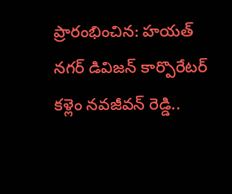ప్రారంభించిన: హయత్ నగర్ డివిజన్ కార్పొరేటర్ కళ్లెం నవజీవన్ రెడ్డి..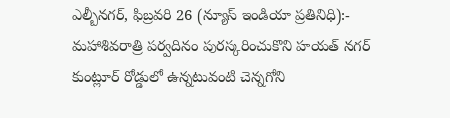ఎల్బీనగర్, ఫిబ్రవరి 26 (న్యూస్ ఇండియా ప్రతినిధి):- మహాశివరాత్రి పర్వదినం పురస్కరించుకొని హయత్ నగర్ కుంట్లూర్ రోడ్డులో ఉన్నటువంటి చెన్నగోని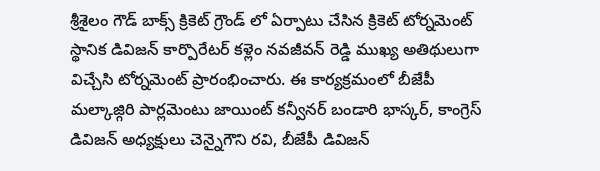శ్రీశైలం గౌడ్ బాక్స్ క్రికెట్ గ్రౌండ్ లో ఏర్పాటు చేసిన క్రికెట్ టోర్నమెంట్ స్థానిక డివిజన్ కార్పొరేటర్ కళ్లెం నవజీవన్ రెడ్డి ముఖ్య అతిథులుగా విచ్చేసి టోర్నమెంట్ ప్రారంభించారు. ఈ కార్యక్రమంలో బీజేపీ మల్కాజ్గిరి పార్లమెంటు జాయింట్ కన్వీనర్ బండారి భాస్కర్, కాంగ్రెస్ డివిజన్ అధ్యక్షులు చెన్నైగౌని రవి, బీజేపీ డివిజన్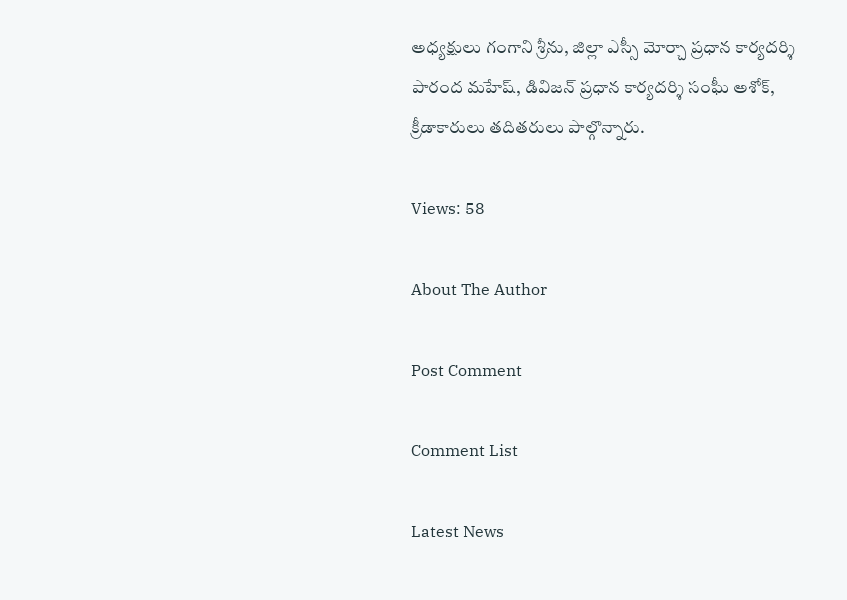అధ్యక్షులు గంగాని శ్రీను, జిల్లా ఎస్సీ మోర్చా ప్రధాన కార్యదర్శి పారంద మహేష్, డివిజన్ ప్రధాన కార్యదర్శి సంఘీ అశోక్, క్రీడాకారులు తదితరులు పాల్గొన్నారు.

Views: 58

About The Author

Post Comment

Comment List

Latest News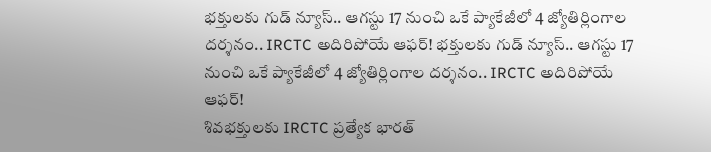భక్తులకు గుడ్ న్యూస్.. ఆగస్టు 17 నుంచి ఒకే ప్యాకేజీలో 4 జ్యోతిర్లింగాల దర్శనం.. IRCTC అదిరిపోయే ఆఫర్! భక్తులకు గుడ్ న్యూస్.. ఆగస్టు 17 నుంచి ఒకే ప్యాకేజీలో 4 జ్యోతిర్లింగాల దర్శనం.. IRCTC అదిరిపోయే ఆఫర్!
శివభక్తులకు IRCTC ప్రత్యేక భారత్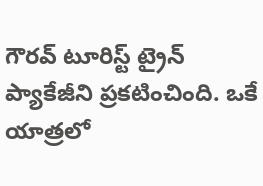గౌరవ్ టూరిస్ట్ ట్రైన్ ప్యాకేజీని ప్రకటించింది. ఒకే యాత్రలో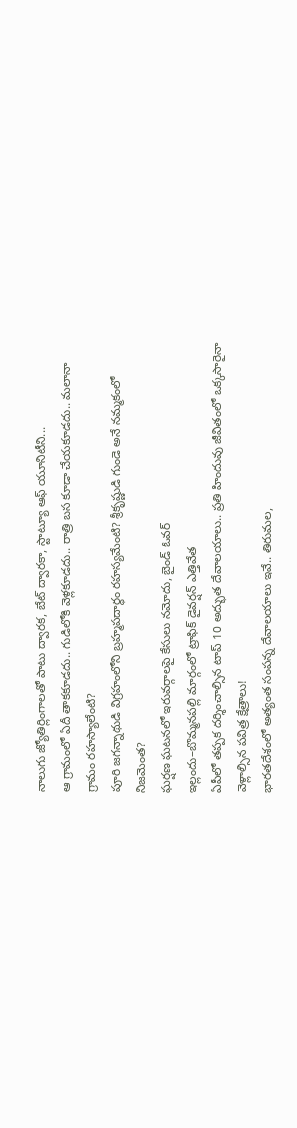నాలుగు జ్యోతిర్లింగాలతో పాటు ద్వారక, బేట్ ద్వారకా, స్టాట్యూ ఆఫ్ యూనిటీని...
ఆ గ్రామంలో ఏదీ తాకకూడదు.. గుడిలోకి వెళ్లకూడదు.. రాత్రి బస కూడా చేయకూడదు.. మలానా గ్రామం రహస్యాలేంటి?
పూరి జగన్నాథుడి విగ్రహంలోని బ్రహ్మపదార్థం రహస్యమేంటి? శ్రీకృష్ణుడి గుండె అనే నమ్మకంలో నిజమెంత?
ఘర్షణ ఘటనలో ఇరువర్గాలపై కేసులు నమోదు, బైండ్ ఓవర్
ఇల్లందు–బొమ్మనపల్లి మార్గంలో ట్రాఫిక్ డైవర్షన్ ఎత్తివేత
ఏపీలో తప్పక దర్శించాల్సిన టాప్ 10 అద్భుత దేవాలయాలు.. ప్రతి హిందువు జీవితంలో ఒక్కసారైనా వెళ్లాల్సిన పవిత్ర క్షేత్రాలు!
భారతదేశంలో అత్యంత సంపన్న దేవాలయాలు ఇవే.. తిరుమల,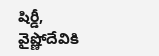షిర్డీ, వైష్ణోదేవికి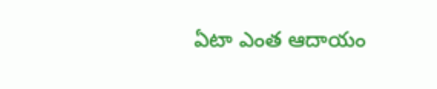ఏటా ఎంత ఆదాయం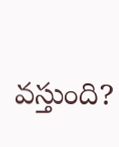వస్తుంది?